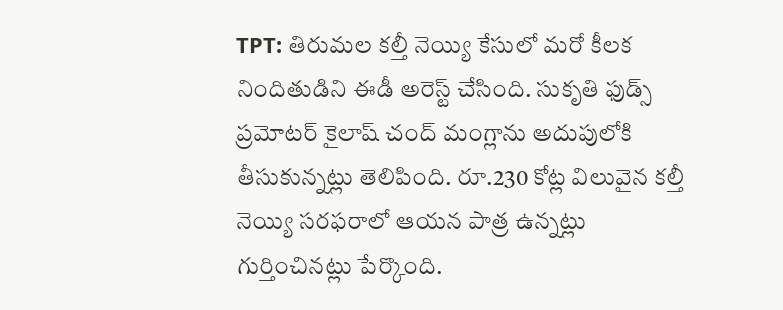TPT: తిరుమల కల్తీ నెయ్యి కేసులో మరో కీలక నిందితుడిని ఈడీ అరెస్ట్ చేసింది. సుకృతి ఫుడ్స్ ప్రమోటర్ కైలాష్ చంద్ మంగ్లాను అదుపులోకి తీసుకున్నట్లు తెలిపింది. రూ.230 కోట్ల విలువైన కల్తీ నెయ్యి సరఫరాలో ఆయన పాత్ర ఉన్నట్లు గుర్తించినట్లు పేర్కొంది.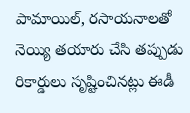పామాయిల్, రసాయనాలతో నెయ్యి తయారు చేసి తప్పుడు రికార్డులు సృష్టించినట్లు ఈడీ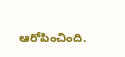ఆరోపించింది.